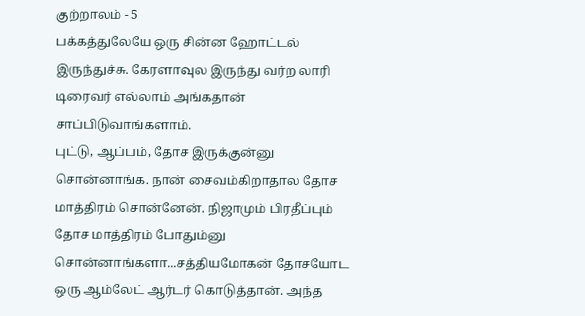குற்றாலம் - 5
பக்கத்துலேயே ஒரு சின்ன ஹோட்டல் இருந்துச்சு. கேரளாவுல இருந்து வர்ற லாரி டிரைவர் எல்லாம் அங்கதான் சாப்பிடுவாங்களாம்.
புட்டு, ஆப்பம், தோச இருக்குன்னு சொன்னாங்க. நான் சைவம்கிறாதால தோச மாத்திரம் சொன்னேன். நிஜாமும் பிரதீப்பும் தோச மாத்திரம் போதும்னு சொன்னாங்களா...சத்தியமோகன் தோசயோட ஒரு ஆம்லேட் ஆர்டர் கொடுத்தான். அந்த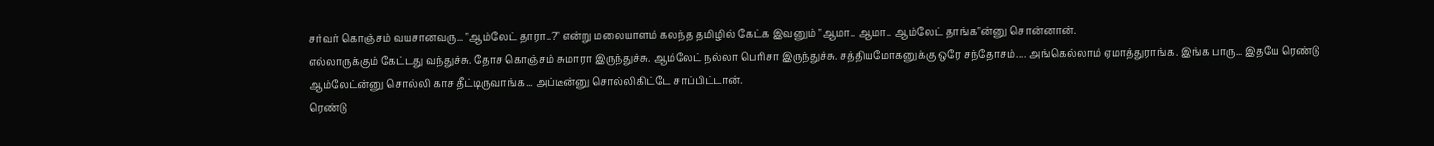சர்வர் கொஞ்சம் வயசானவரு... "ஆம்லேட் தாரா..?" என்று மலையாளம் கலந்த தமிழில் கேட்க இவனும் "ஆமா.. ஆமா.. ஆம்லேட் தாங்க"ன்னு சொன்னான்.
எல்லாருக்கும் கேட்டது வந்துச்சு. தோச கொஞ்சம் சுமாரா இருந்துச்சு. ஆம்லேட் நல்லா பெரிசா இருந்துச்சு. சத்தியமோகனுக்கு ஒரே சந்தோசம்.... அங்கெல்லாம் ஏமாத்துராங்க. இங்க பாரு... இதயே ரெண்டு ஆம்லேட்ன்னு சொல்லி காச தீட்டிருவாங்க... அப்டீன்னு சொல்லிகிட்டே சாப்பிட்டான்.
ரெண்டு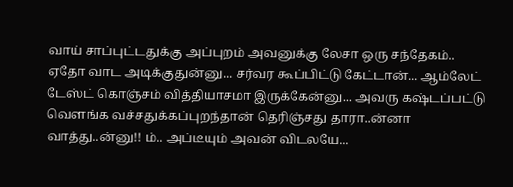வாய் சாப்புட்டதுக்கு அப்புறம் அவனுக்கு லேசா ஒரு சந்தேகம்.. ஏதோ வாட அடிக்குதுன்னு... சர்வர கூப்பிட்டு கேட்டான்... ஆம்லேட் டேஸ்ட் கொஞ்சம் வித்தியாசமா இருக்கேன்னு... அவரு கஷ்டப்பட்டு வெளங்க வச்சதுக்கப்புறந்தான் தெரிஞ்சது தாரா..ன்னா வாத்து..ன்னு!! ம்.. அப்டீயும் அவன் விடலயே...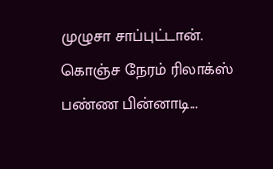முழுசா சாப்புட்டான்.
கொஞ்ச நேரம் ரிலாக்ஸ் பண்ண பின்னாடி...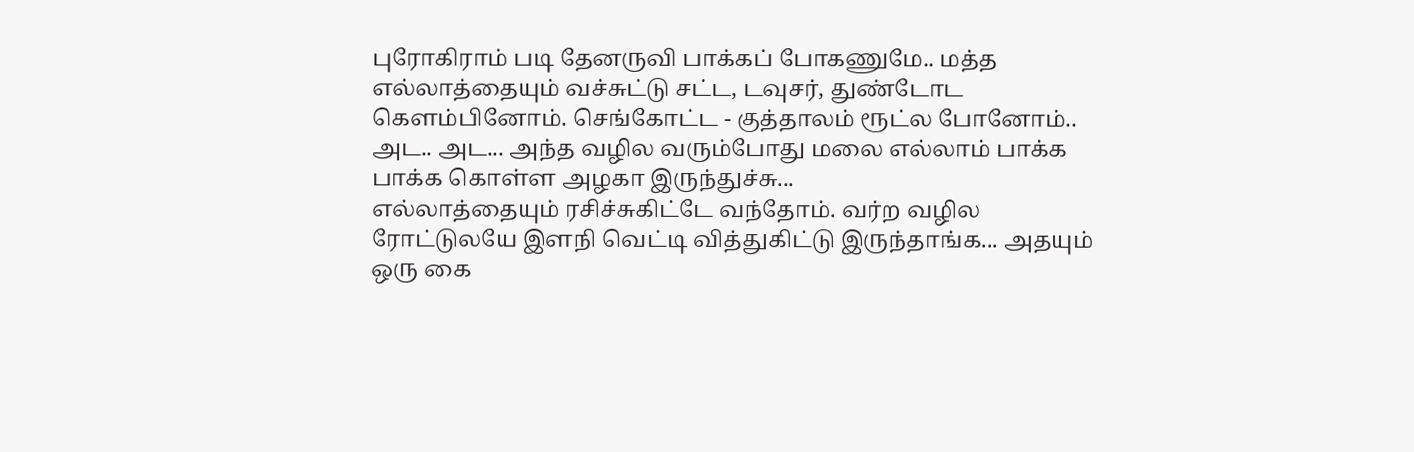புரோகிராம் படி தேனருவி பாக்கப் போகணுமே.. மத்த எல்லாத்தையும் வச்சுட்டு சட்ட, டவுசர், துண்டோட கெளம்பினோம். செங்கோட்ட - குத்தாலம் ரூட்ல போனோம்.. அட.. அட... அந்த வழில வரும்போது மலை எல்லாம் பாக்க பாக்க கொள்ள அழகா இருந்துச்சு...
எல்லாத்தையும் ரசிச்சுகிட்டே வந்தோம். வர்ற வழில ரோட்டுலயே இளநி வெட்டி வித்துகிட்டு இருந்தாங்க... அதயும் ஒரு கை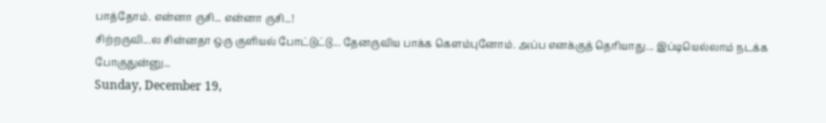பாத்தோம். என்னா ருசி... என்னா ருசி...!
சிற்றருவி...ல சின்னதா ஒரு குளியல் போட்டுட்டு... தேனருவிய பாக்க கெளம்புனோம். அப்ப எனக்குத் தெரியாது... இப்டியெல்லாம் நடக்க போகுதுன்னு...
Sunday, December 19,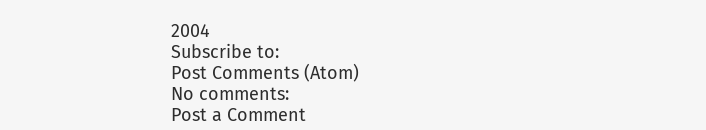2004
Subscribe to:
Post Comments (Atom)
No comments:
Post a Comment